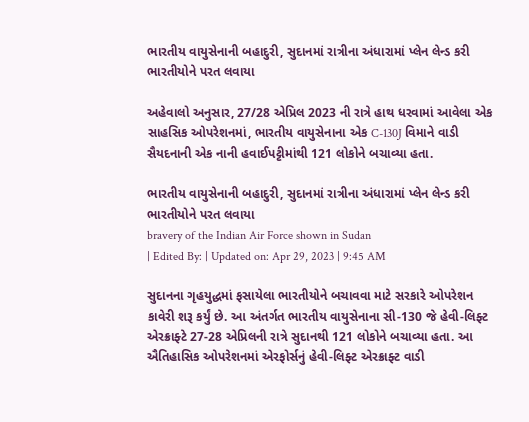ભારતીય વાયુસેનાની બહાદુરી, સુદાનમાં રાત્રીના અંધારામાં પ્લેન લેન્ડ કરી ભારતીયોને પરત લવાયા

અહેવાલો અનુસાર, 27/28 એપ્રિલ 2023 ની રાત્રે હાથ ધરવામાં આવેલા એક સાહસિક ઓપરેશનમાં, ભારતીય વાયુસેનાના એક C-130J વિમાને વાડી સૈયદનાની એક નાની હવાઈપટ્ટીમાંથી 121 લોકોને બચાવ્યા હતા.

ભારતીય વાયુસેનાની બહાદુરી, સુદાનમાં રાત્રીના અંધારામાં પ્લેન લેન્ડ કરી ભારતીયોને પરત લવાયા
bravery of the Indian Air Force shown in Sudan
| Edited By: | Updated on: Apr 29, 2023 | 9:45 AM

સુદાનના ગૃહયુદ્ધમાં ફસાયેલા ભારતીયોને બચાવવા માટે સરકારે ઓપરેશન કાવેરી શરૂ કર્યું છે. આ અંતર્ગત ભારતીય વાયુસેનાના સી-130 જે હેવી-લિફ્ટ એરક્રાફ્ટે 27-28 એપ્રિલની રાત્રે સુદાનથી 121 લોકોને બચાવ્યા હતા. આ ઐતિહાસિક ઓપરેશનમાં એરફોર્સનું હેવી-લિફ્ટ એરક્રાફ્ટ વાડી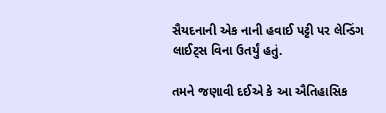સૈયદનાની એક નાની હવાઈ પટ્ટી પર લેન્ડિંગ લાઈટ્સ વિના ઉતર્યું હતું.

તમને જણાવી દઈએ કે આ ઐતિહાસિક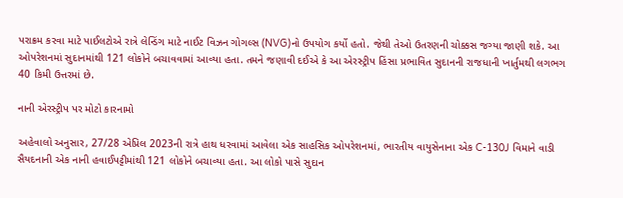પરાક્રમ કરવા માટે પાઈલટોએ રાત્રે લેન્ડિંગ માટે નાઈટ વિઝન ગોગલ્સ (NVG)નો ઉપયોગ કર્યો હતો. જેથી તેઓ ઉતરણની ચોક્કસ જગ્યા જાણી શકે. આ ઓપરેશનમાં સુદાનમાંથી 121 લોકોને બચાવવામાં આવ્યા હતા. તમને જણાવી દઈએ કે આ એરસ્ટ્રીપ હિંસા પ્રભાવિત સુદાનની રાજધાની ખાર્તુમથી લગભગ 40 કિમી ઉત્તરમાં છે.

નાની એરસ્ટ્રીપ પર મોટો કારનામો

અહેવાલો અનુસાર, 27/28 એપ્રિલ 2023ની રાત્રે હાથ ધરવામાં આવેલા એક સાહસિક ઓપરેશનમાં, ભારતીય વાયુસેનાના એક C-130J વિમાને વાડી સૈયદનાની એક નાની હવાઈપટ્ટીમાંથી 121 લોકોને બચાવ્યા હતા. આ લોકો પાસે સુદાન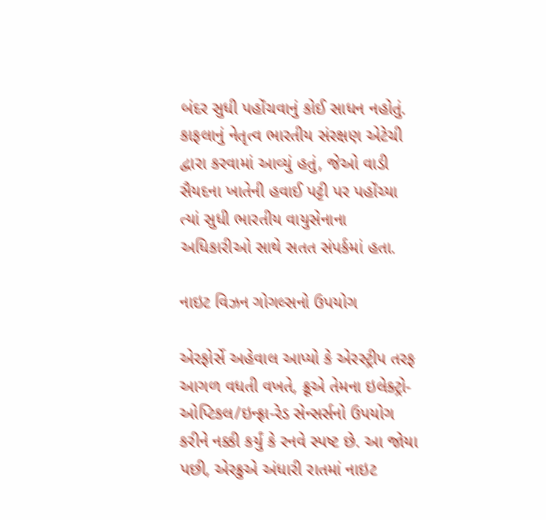બંદર સુધી પહોંચવાનું કોઈ સાધન નહોતું. કાફલાનું નેતૃત્વ ભારતીય સંરક્ષણ એટેચી દ્વારા કરવામાં આવ્યું હતું, જેઓ વાડી સૈયદના ખાતેની હવાઈ પટ્ટી પર પહોંચ્યા ત્યાં સુધી ભારતીય વાયુસેનાના અધિકારીઓ સાથે સતત સંપર્કમાં હતા.

નાઇટ વિઝન ગોગલ્સનો ઉપયોગ

એરફોર્સે અહેવાલ આપ્યો કે એરસ્ટ્રીપ તરફ આગળ વધતી વખતે, ક્રૂએ તેમના ઇલેક્ટ્રો-ઓપ્ટિકલ/ઇન્ફ્રા-રેડ સેન્સર્સનો ઉપયોગ કરીને નક્કી કર્યું કે રનવે સ્પષ્ટ છે. આ જોયા પછી, એરક્રુએ અંધારી રાતમાં નાઇટ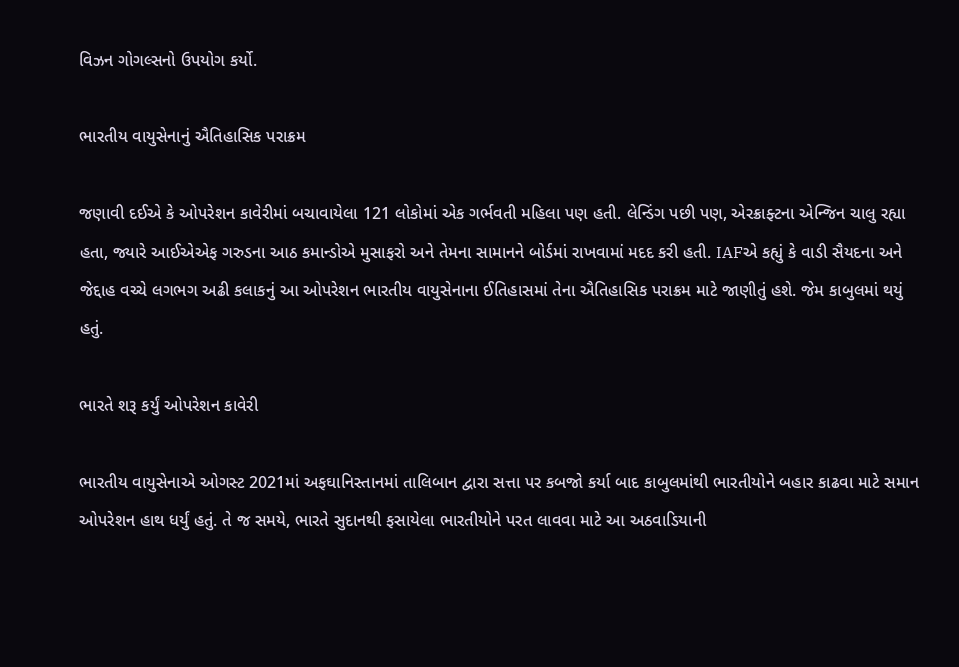વિઝન ગોગલ્સનો ઉપયોગ કર્યો.

ભારતીય વાયુસેનાનું ઐતિહાસિક પરાક્રમ

જણાવી દઈએ કે ઓપરેશન કાવેરીમાં બચાવાયેલા 121 લોકોમાં એક ગર્ભવતી મહિલા પણ હતી. લેન્ડિંગ પછી પણ, એરક્રાફ્ટના એન્જિન ચાલુ રહ્યા હતા, જ્યારે આઈએએફ ગરુડના આઠ કમાન્ડોએ મુસાફરો અને તેમના સામાનને બોર્ડમાં રાખવામાં મદદ કરી હતી. IAFએ કહ્યું કે વાડી સૈયદના અને જેદ્દાહ વચ્ચે લગભગ અઢી કલાકનું આ ઓપરેશન ભારતીય વાયુસેનાના ઈતિહાસમાં તેના ઐતિહાસિક પરાક્રમ માટે જાણીતું હશે. જેમ કાબુલમાં થયું હતું.

ભારતે શરૂ કર્યું ઓપરેશન કાવેરી

ભારતીય વાયુસેનાએ ઓગસ્ટ 2021માં અફઘાનિસ્તાનમાં તાલિબાન દ્વારા સત્તા પર કબજો કર્યા બાદ કાબુલમાંથી ભારતીયોને બહાર કાઢવા માટે સમાન ઓપરેશન હાથ ધર્યું હતું. તે જ સમયે, ભારતે સુદાનથી ફસાયેલા ભારતીયોને પરત લાવવા માટે આ અઠવાડિયાની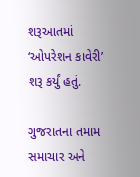શરૂઆતમાં ‘ઓપરેશન કાવેરી’ શરૂ કર્યું હતું.

ગુજરાતના તમામ સમાચાર અને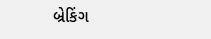બ્રેકિંગ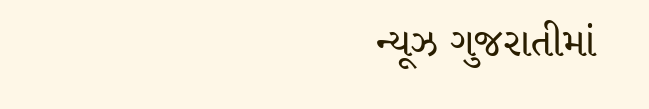ન્યૂઝ ગુજરાતીમાં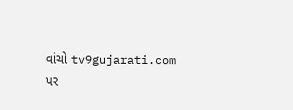વાંચો tv9gujarati.com પર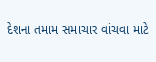દેશના તમામ સમાચાર વાંચવા માટે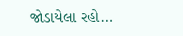જોડાયેલા રહો…